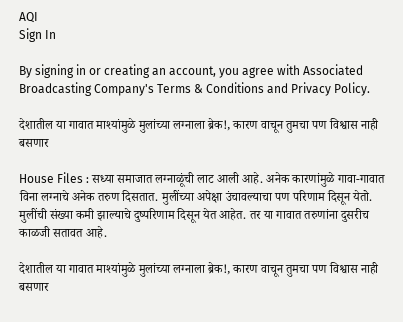AQI
Sign In

By signing in or creating an account, you agree with Associated Broadcasting Company's Terms & Conditions and Privacy Policy.

देशातील या गावात माश्यांमुळे मुलांच्या लग्नाला ब्रेक!, कारण वाचून तुमचा पण विश्वास नाही बसणार

House Files : सध्या समाजात लग्नाळूंची लाट आली आहे. अनेक कारणांमुळे गावा-गावात विना लग्नाचे अनेक तरुण दिसतात. मुलींच्या अपेक्षा उंचावल्याचा पण परिणाम दिसून येतो. मुलींची संख्या कमी झाल्याचे दुष्परिणाम दिसून येत आहेत. तर या गावात तरुणांना दुसरीच काळजी सतावत आहे.

देशातील या गावात माश्यांमुळे मुलांच्या लग्नाला ब्रेक!, कारण वाचून तुमचा पण विश्वास नाही बसणार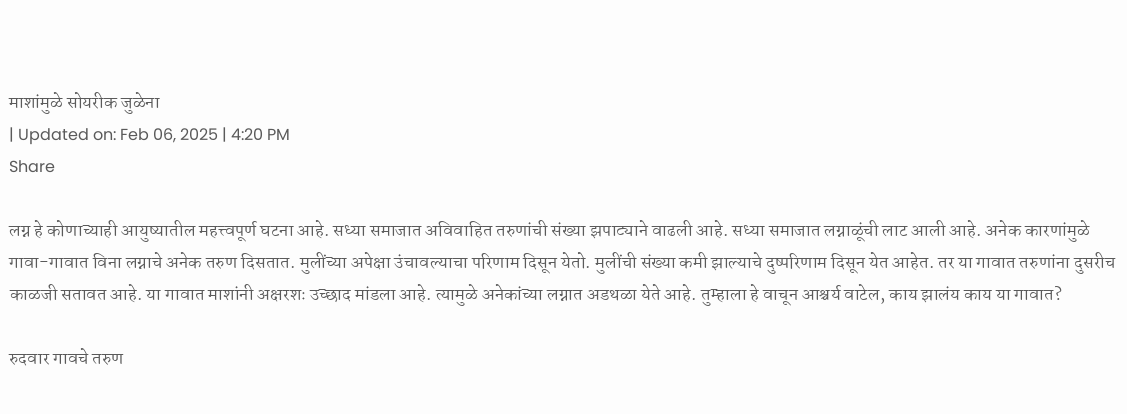माशांमुळे सोयरीक जुळेना
| Updated on: Feb 06, 2025 | 4:20 PM
Share

लग्न हे कोणाच्याही आयुष्यातील महत्त्वपूर्ण घटना आहे. सध्या समाजात अविवाहित तरुणांची संख्या झपाट्याने वाढली आहे. सध्या समाजात लग्नाळूंची लाट आली आहे. अनेक कारणांमुळे गावा-गावात विना लग्नाचे अनेक तरुण दिसतात. मुलींच्या अपेक्षा उंचावल्याचा परिणाम दिसून येतो. मुलींची संख्या कमी झाल्याचे दुष्परिणाम दिसून येत आहेत. तर या गावात तरुणांना दुसरीच काळजी सतावत आहे. या गावात माशांनी अक्षरशः उच्छाद मांडला आहे. त्यामुळे अनेकांच्या लग्नात अडथळा येते आहे. तुम्हाला हे वाचून आश्चर्य वाटेल, काय झालंय काय या गावात?

रुदवार गावचे तरुण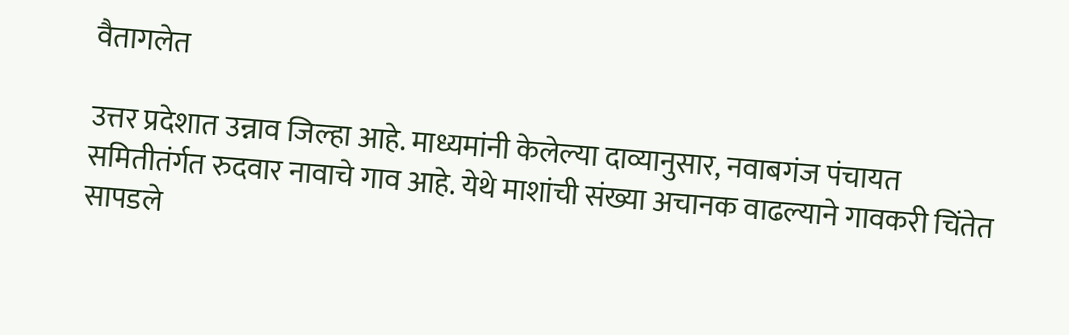वैतागलेत

उत्तर प्रदेशात उन्नाव जिल्हा आहे. माध्यमांनी केलेल्या दाव्यानुसार, नवाबगंज पंचायत समितीतंर्गत रुदवार नावाचे गाव आहे. येथे माशांची संख्या अचानक वाढल्याने गावकरी चिंतेत सापडले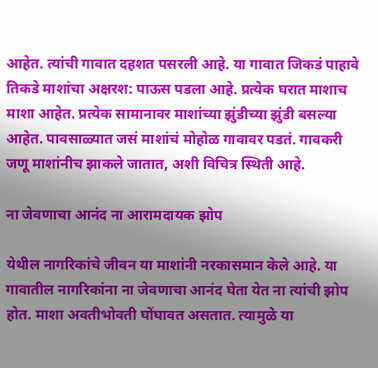आहेत. त्यांची गावात दहशत पसरली आहे. या गावात जिकडं पाहावे तिकडे माशांचा अक्षरश: पाऊस पडला आहे. प्रत्येक घरात माशाच माशा आहेत. प्रत्येक सामानावर माशांच्या झुंडीच्या झुंडी बसल्या आहेत. पावसाळ्यात जसं माशांचं मोहोळ गावावर पडतं. गावकरी जणू माशांनीच झाकले जातात, अशी विचित्र स्थिती आहे.

ना जेवणाचा आनंद ना आरामदायक झोप

येथील नागरिकांचे जीवन या माशांनी नरकासमान केले आहे. या गावातील नागरिकांना ना जेवणाचा आनंद घेता येत ना त्यांची झोप होत. माशा अवतीभोवती घोंघावत असतात. त्यामुळे या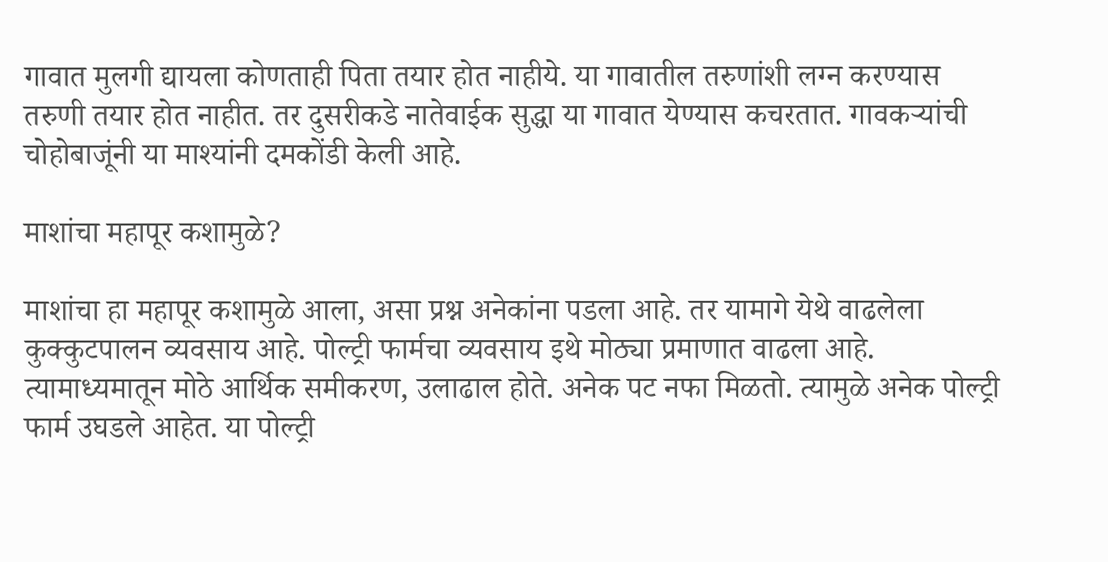गावात मुलगी द्यायला कोणताही पिता तयार होत नाहीये. या गावातील तरुणांशी लग्न करण्यास तरुणी तयार होत नाहीत. तर दुसरीकडे नातेवाईक सुद्धा या गावात येण्यास कचरतात. गावकऱ्यांची चोहोबाजूंनी या माश्यांनी दमकोंडी केली आहे.

माशांचा महापूर कशामुळे?

माशांचा हा महापूर कशामुळे आला, असा प्रश्न अनेकांना पडला आहे. तर यामागे येथे वाढलेला कुक्कुटपालन व्यवसाय आहे. पोल्ट्री फार्मचा व्यवसाय इथे मोठ्या प्रमाणात वाढला आहे. त्यामाध्यमातून मोठे आर्थिक समीकरण, उलाढाल होते. अनेक पट नफा मिळतो. त्यामुळे अनेक पोल्ट्री फार्म उघडले आहेत. या पोल्ट्री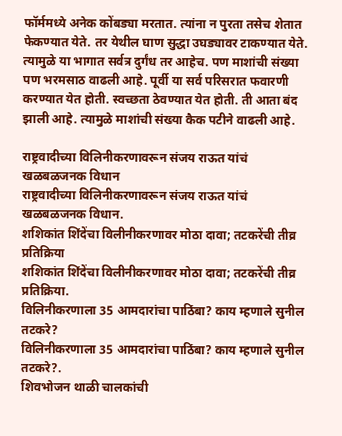फॉर्ममध्ये अनेक कोंबड्या मरतात. त्यांना न पुरता तसेच शेतात फेकण्यात येते. तर येथील घाण सुद्धा उघड्यावर टाकण्यात येते. त्यामुळे या भागात सर्वत्र दुर्गंध तर आहेच. पण माशांची संख्या पण भरमसाठ वाढली आहे. पूर्वी या सर्व परिसरात फवारणी करण्यात येत होती. स्वच्छता ठेवण्यात येत होती. ती आता बंद झाली आहे. त्यामुळे माशांची संख्या कैक पटीने वाढली आहे.

राष्ट्रवादीच्या विलिनीकरणावरून संजय राऊत यांचं खळबळजनक विधान
राष्ट्रवादीच्या विलिनीकरणावरून संजय राऊत यांचं खळबळजनक विधान.
शशिकांत शिंदेंचा विलीनीकरणावर मोठा दावा; तटकरेंची तीव्र प्रतिक्रिया
शशिकांत शिंदेंचा विलीनीकरणावर मोठा दावा; तटकरेंची तीव्र प्रतिक्रिया.
विलिनीकरणाला 35 आमदारांचा पाठिंबा? काय म्हणाले सुनील तटकरे?
विलिनीकरणाला 35 आमदारांचा पाठिंबा? काय म्हणाले सुनील तटकरे?.
शिवभोजन थाळी चालकांची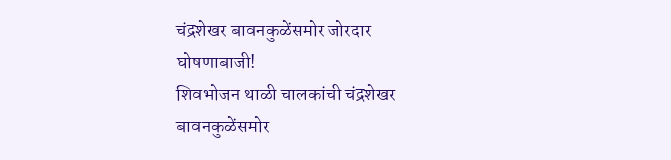चंद्रशेखर बावनकुळेंसमोर जोरदार घोषणाबाजी!
शिवभोजन थाळी चालकांची चंद्रशेखर बावनकुळेंसमोर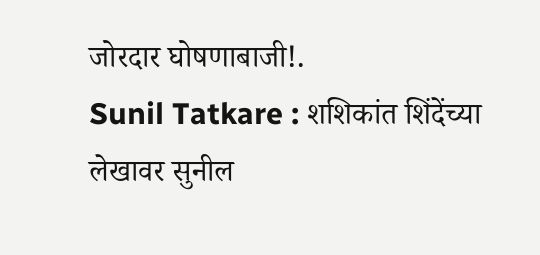जोरदार घोषणाबाजी!.
Sunil Tatkare : शशिकांत शिंदेंच्या लेखावर सुनील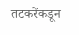तटकरेंकडून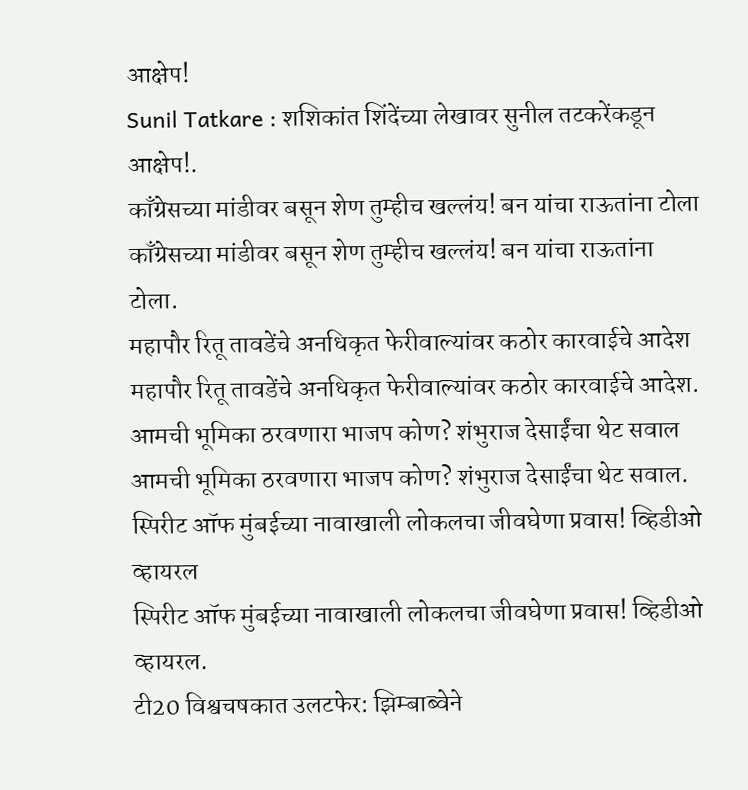आक्षेप!
Sunil Tatkare : शशिकांत शिंदेंच्या लेखावर सुनील तटकरेंकडून आक्षेप!.
काँग्रेसच्या मांडीवर बसून शेण तुम्हीच खल्लंय! बन यांचा राऊतांना टोला
काँग्रेसच्या मांडीवर बसून शेण तुम्हीच खल्लंय! बन यांचा राऊतांना टोला.
महापौर रितू तावडेंचे अनधिकृत फेरीवाल्यांवर कठोर कारवाईचे आदेश
महापौर रितू तावडेंचे अनधिकृत फेरीवाल्यांवर कठोर कारवाईचे आदेश.
आमची भूमिका ठरवणारा भाजप कोण? शंभुराज देसाईंचा थेट सवाल
आमची भूमिका ठरवणारा भाजप कोण? शंभुराज देसाईंचा थेट सवाल.
स्पिरीट ऑफ मुंबईच्या नावाखाली लोकलचा जीवघेणा प्रवास! व्हिडीओ व्हायरल
स्पिरीट ऑफ मुंबईच्या नावाखाली लोकलचा जीवघेणा प्रवास! व्हिडीओ व्हायरल.
टी20 विश्वचषकात उलटफेर: झिम्बाब्वेने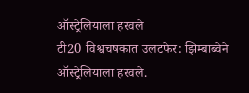ऑस्ट्रेलियाला हरवले
टी20 विश्वचषकात उलटफेर: झिम्बाब्वेने ऑस्ट्रेलियाला हरवले.